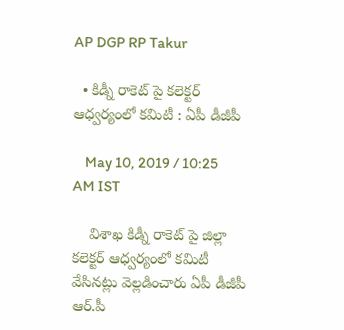AP DGP RP Takur

  • కిడ్నీ రాకెట్ పై కలెక్టర్ ఆధ్వర్యంలో కమిటీ : ఏపీ డీజీపీ

    May 10, 2019 / 10:25 AM IST

    విశాఖ కిడ్నీ రాకెట్ పై జిల్లా కలెక్టర్ ఆధ్వర్యంలో కమిటీ వేసినట్లు వెల్లడించారు ఏపీ డీజీపీ ఆర్.పీ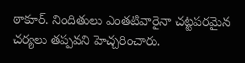ఠాకూర్. నిందితులు ఎంతటివారైనా చట్టపరమైన చర్యలు తప్పవని హెచ్చరించారు.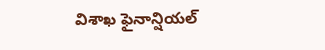విశాఖ ఫైనాన్షియల్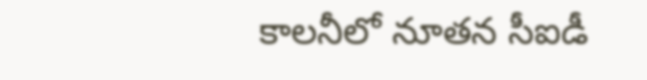కాలనీలో నూతన సీఐడీ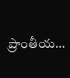ప్రాంతీయ…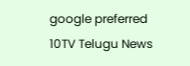google preferred
10TV Telugu News